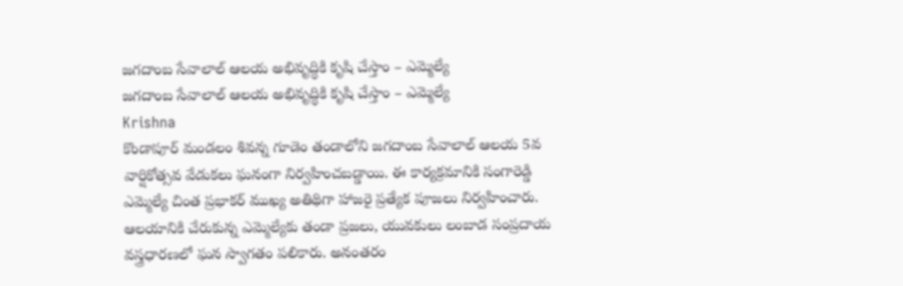జగదాంబ సేవాలాల్ ఆలయ అభివృద్ధికి కృషి చేస్తాం – ఎమ్మెల్యే
జగదాంబ సేవాలాల్ ఆలయ అభివృద్ధికి కృషి చేస్తాం – ఎమ్మెల్యే
Krishna
కొండాపూర్ మండలం శివన్న గూడెం తండాలోని జగదాంబ సేవాలాల్ ఆలయ 5వ వార్షికోత్సవ వేడుకలు ఘనంగా నిర్వహించబడ్డాయి. ఈ కార్యక్రమానికి సంగారెడ్డి ఎమ్మెల్యే చింత ప్రభాకర్ ముఖ్య అతిథిగా హాజరై ప్రత్యేక పూజలు నిర్వహించారు. ఆలయానికి చేరుకున్న ఎమ్మెల్యేకు తండా ప్రజలు, యువకులు లంబాడ సంప్రదాయ వస్త్రధారణలో ఘన స్వాగతం పలికారు. అనంతరం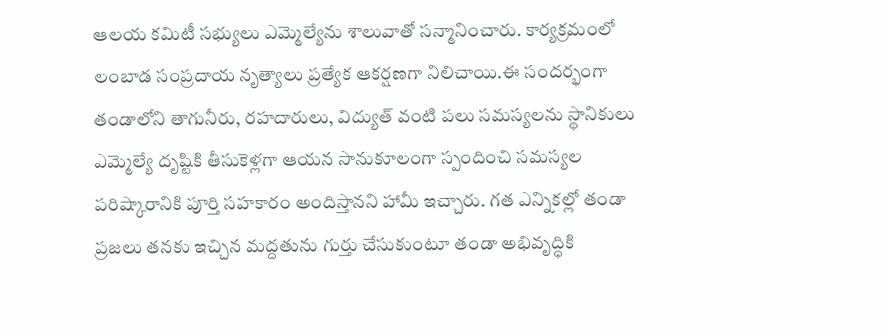ఆలయ కమిటీ సభ్యులు ఎమ్మెల్యేను శాలువాతో సన్మానించారు. కార్యక్రమంలో లంబాడ సంప్రదాయ నృత్యాలు ప్రత్యేక ఆకర్షణగా నిలిచాయి.ఈ సందర్భంగా తండాలోని తాగునీరు, రహదారులు, విద్యుత్ వంటి పలు సమస్యలను స్థానికులు ఎమ్మెల్యే దృష్టికి తీసుకెళ్లగా ఆయన సానుకూలంగా స్పందించి సమస్యల పరిష్కారానికి పూర్తి సహకారం అందిస్తానని హామీ ఇచ్చారు. గత ఎన్నికల్లో తండా ప్రజలు తనకు ఇచ్చిన మద్దతును గుర్తు చేసుకుంటూ తండా అభివృద్ధికి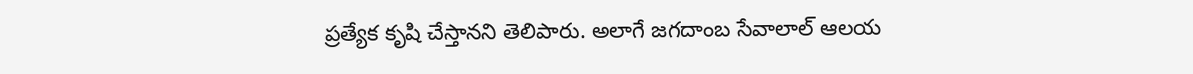ప్రత్యేక కృషి చేస్తానని తెలిపారు. అలాగే జగదాంబ సేవాలాల్ ఆలయ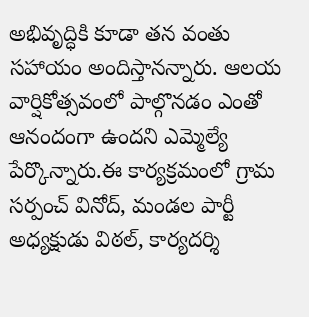అభివృద్ధికి కూడా తన వంతు సహాయం అందిస్తానన్నారు. ఆలయ వార్షికోత్సవంలో పాల్గొనడం ఎంతో ఆనందంగా ఉందని ఎమ్మెల్యే పేర్కొన్నారు.ఈ కార్యక్రమంలో గ్రామ సర్పంచ్ వినోద్, మండల పార్టీ అధ్యక్షుడు విఠల్, కార్యదర్శి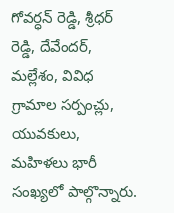గోవర్ధన్ రెడ్డి, శ్రీధర్ రెడ్డి, దేవేందర్, మల్లేశం, వివిధ గ్రామాల సర్పంచ్లు, యువకులు, మహిళలు భారీ సంఖ్యలో పాల్గొన్నారు.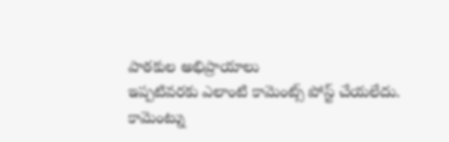పాఠకుల అభిప్రాయాలు
ఇప్పటివరకు ఎలాంటి కామెంట్స్ పోస్ట్ చేయలేదు.
కామెంట్ను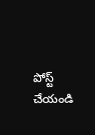పోస్ట్ చేయండి